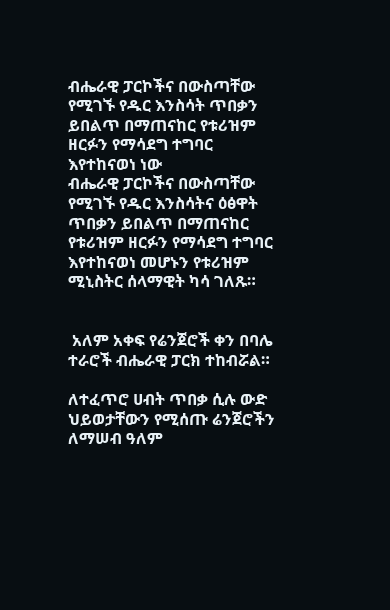ብሔራዊ ፓርኮችና በውስጣቸው የሚገኙ የዱር እንስሳት ጥበቃን ይበልጥ በማጠናከር የቱሪዝም ዘርፉን የማሳደግ ተግባር እየተከናወነ ነው
ብሔራዊ ፓርኮችና በውስጣቸው የሚገኙ የዱር እንስሳትና ዕፅዋት ጥበቃን ይበልጥ በማጠናከር የቱሪዝም ዘርፉን የማሳደግ ተግባር እየተከናወነ መሆኑን የቱሪዝም ሚኒስትር ሰላማዊት ካሳ ገለጹ።


 አለም አቀፍ የሬንጀሮች ቀን በባሌ ተራሮች ብሔራዊ ፓርክ ተከብሯል።

ለተፈጥሮ ሀብት ጥበቃ ሲሉ ውድ ህይወታቸውን የሚሰጡ ሬንጀሮችን ለማሠብ ዓለም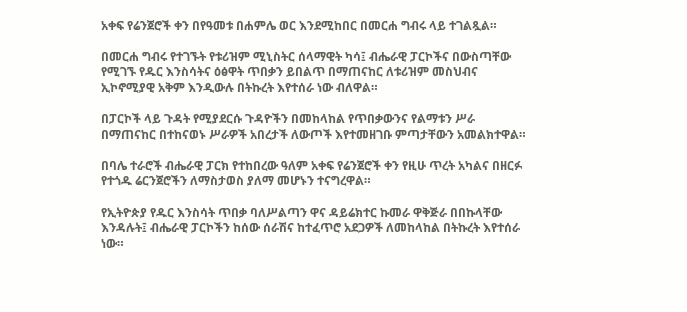አቀፍ የሬንጀሮች ቀን በየዓመቱ በሐምሌ ወር እንደሚከበር በመርሐ ግብሩ ላይ ተገልጿል።

በመርሐ ግብሩ የተገኙት የቱሪዝም ሚኒስትር ሰላማዊት ካሳ፤ ብሔራዊ ፓርኮችና በውስጣቸው የሚገኙ የዱር እንስሳትና ዕፅዋት ጥበቃን ይበልጥ በማጠናከር ለቱሪዝም መስህብና ኢኮኖሚያዊ አቅም እንዲውሉ በትኩረት እየተሰራ ነው ብለዋል።

በፓርኮች ላይ ጉዳት የሚያደርሱ ጉዳዮችን በመከላከል የጥበቃውንና የልማቱን ሥራ በማጠናከር በተከናወኑ ሥራዎች አበረታች ለውጦች እየተመዘገቡ ምጣታቸውን አመልክተዋል።

በባሌ ተራሮች ብሔራዊ ፓርክ የተከበረው ዓለም አቀፍ የሬንጀሮች ቀን የዚሁ ጥረት አካልና በዘርፉ የተጎዱ ሬርንጀሮችን ለማስታወስ ያለማ መሆኑን ተናግረዋል።

የኢትዮጵያ የዱር እንስሳት ጥበቃ ባለሥልጣን ዋና ዳይሬክተር ኩመራ ዋቅጅራ በበኩላቸው እንዳሉት፤ ብሔራዊ ፓርኮችን ከሰው ሰራሽና ከተፈጥሮ አደጋዎች ለመከላከል በትኩረት እየተሰራ ነው።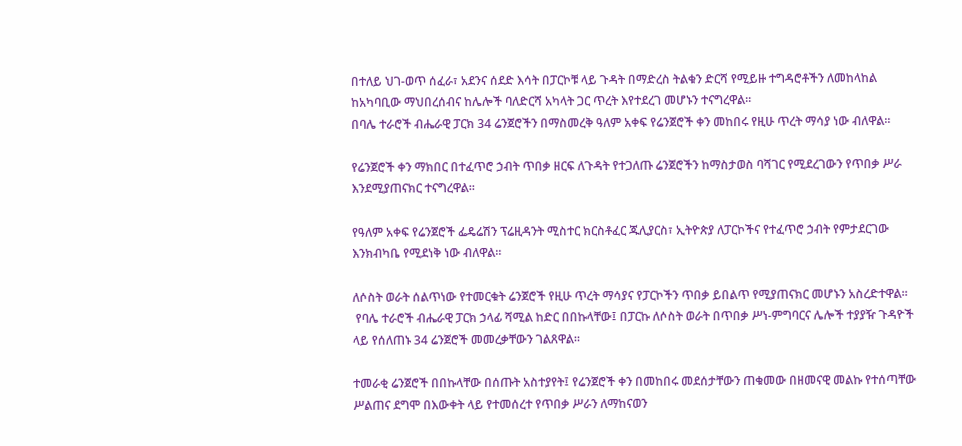በተለይ ህገ-ወጥ ሰፈራ፣ አደንና ሰደድ እሳት በፓርኮቹ ላይ ጉዳት በማድረስ ትልቁን ድርሻ የሚይዙ ተግዳሮቶችን ለመከላከል ከአካባቢው ማህበረሰብና ከሌሎች ባለድርሻ አካላት ጋር ጥረት እየተደረገ መሆኑን ተናግረዋል።
በባሌ ተራሮች ብሔራዊ ፓርክ 34 ሬንጀሮችን በማስመረቅ ዓለም አቀፍ የሬንጀሮች ቀን መከበሩ የዚሁ ጥረት ማሳያ ነው ብለዋል።

የሬንጀሮች ቀን ማክበር በተፈጥሮ ኃብት ጥበቃ ዘርፍ ለጉዳት የተጋለጡ ሬንጀሮችን ከማስታወስ ባሻገር የሚደረገውን የጥበቃ ሥራ እንደሚያጠናክር ተናግረዋል።

የዓለም አቀፍ የሬንጀሮች ፌዴሬሽን ፕሬዚዳንት ሚስተር ክርስቶፈር ጁሊያርስ፣ ኢትዮጵያ ለፓርኮችና የተፈጥሮ ኃብት የምታደርገው እንክብካቤ የሚደነቅ ነው ብለዋል።

ለሶስት ወራት ሰልጥነው የተመርቁት ሬንጀሮች የዚሁ ጥረት ማሳያና የፓርኮችን ጥበቃ ይበልጥ የሚያጠናክር መሆኑን አስረድተዋል።
 የባሌ ተራሮች ብሔራዊ ፓርክ ኃላፊ ሻሚል ከድር በበኩላቸው፤ በፓርኩ ለሶስት ወራት በጥበቃ ሥነ-ምግባርና ሌሎች ተያያዥ ጉዳዮች ላይ የሰለጠኑ 34 ሬንጀሮች መመረቃቸውን ገልጸዋል።

ተመራቂ ሬንጀሮች በበኩላቸው በሰጡት አስተያየት፤ የሬንጀሮች ቀን በመከበሩ መደሰታቸውን ጠቁመው በዘመናዊ መልኩ የተሰጣቸው ሥልጠና ደግሞ በእውቀት ላይ የተመሰረተ የጥበቃ ሥራን ለማከናወን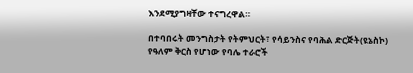እንደሚያግዛቸው ተናግረዋል።

በተባበሩት መንግስታት የትምህርት፣ የሳይንስና የባሕል ድርጅት(ዩኔስኮ) የዓለም ቅርስ የሆነው የባሌ ተራሮች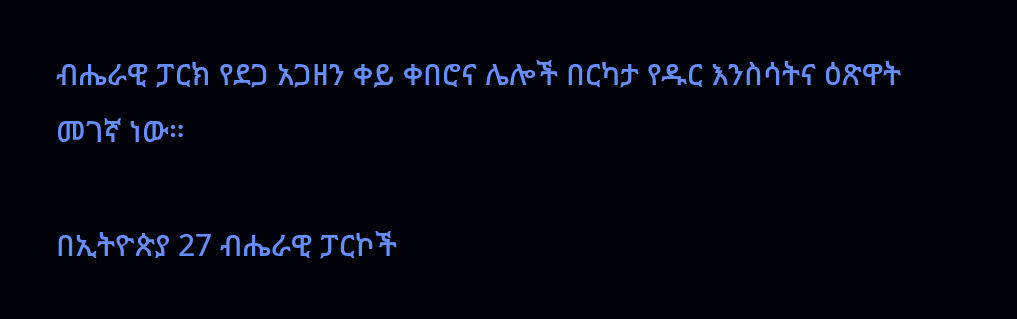ብሔራዊ ፓርክ የደጋ አጋዘን ቀይ ቀበሮና ሌሎች በርካታ የዱር እንስሳትና ዕጽዋት መገኛ ነው።

በኢትዮጵያ 27 ብሔራዊ ፓርኮች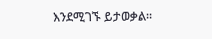እንደሚገኙ ይታወቃል።